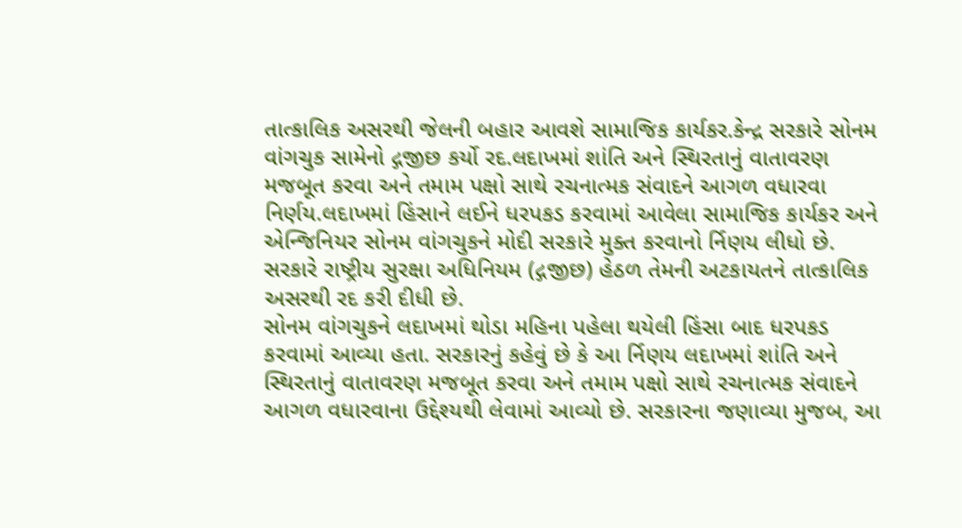તાત્કાલિક અસરથી જેલની બહાર આવશે સામાજિક કાર્યકર.કેન્દ્ર સરકારે સોનમ વાંગચુક સામેનો દ્ગજીછ કર્યો રદ.લદાખમાં શાંતિ અને સ્થિરતાનું વાતાવરણ મજબૂત કરવા અને તમામ પક્ષો સાથે રચનાત્મક સંવાદને આગળ વધારવા નિર્ણય.લદાખમાં હિંસાને લઈને ધરપકડ કરવામાં આવેલા સામાજિક કાર્યકર અને એન્જિનિયર સોનમ વાંગચુકને મોદી સરકારે મુક્ત કરવાનો ર્નિણય લીધો છે. સરકારે રાષ્ટ્રીય સુરક્ષા અધિનિયમ (દ્ગજીછ) હેઠળ તેમની અટકાયતને તાત્કાલિક અસરથી રદ કરી દીધી છે.
સોનમ વાંગચુકને લદાખમાં થોડા મહિના પહેલા થયેલી હિંસા બાદ ધરપકડ કરવામાં આવ્યા હતા. સરકારનું કહેવું છે કે આ ર્નિણય લદાખમાં શાંતિ અને સ્થિરતાનું વાતાવરણ મજબૂત કરવા અને તમામ પક્ષો સાથે રચનાત્મક સંવાદને આગળ વધારવાના ઉદ્દેશ્યથી લેવામાં આવ્યો છે. સરકારના જણાવ્યા મુજબ, આ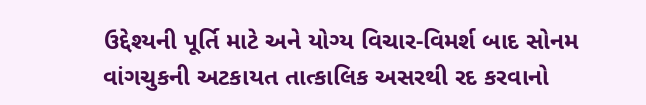ઉદ્દેશ્યની પૂર્તિ માટે અને યોગ્ય વિચાર-વિમર્શ બાદ સોનમ વાંગચુકની અટકાયત તાત્કાલિક અસરથી રદ કરવાનો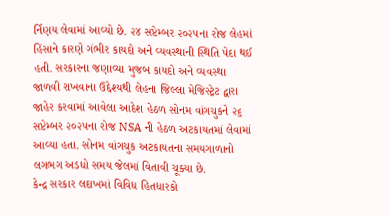ર્નિણય લેવામાં આવ્યો છે. ૨૪ સપ્ટેમ્બર ૨૦૨૫ના રોજ લેહમાં હિંસાને કારણે ગંભીર કાયદો અને વ્યવસ્થાની સ્થિતિ પેદા થઈ હતી. સરકારના જણાવ્યા મુજબ કાયદો અને વ્યવસ્થા જાળવી રાખવાના ઉદ્દેશ્યથી લેહના જિલ્લા મેજિસ્ટ્રેટ દ્વારા જાહેર કરવામાં આવેલા આદેશ હેઠળ સોનમ વાંગચુકને ૨૬ સપ્ટેમ્બર ૨૦૨૫ના રોજ NSA ની હેઠળ અટકાયતમાં લેવામાં આવ્યા હતા. સોનમ વાંગચુક અટકાયતના સમયગાળાનો લગભગ અડધો સમય જેલમાં વિતાવી ચૂક્યા છે.
કેન્દ્ર સરકાર લદાખમાં વિવિધ હિતધારકો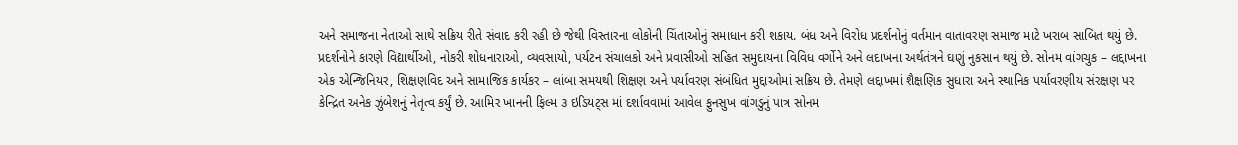અને સમાજના નેતાઓ સાથે સક્રિય રીતે સંવાદ કરી રહી છે જેથી વિસ્તારના લોકોની ચિંતાઓનું સમાધાન કરી શકાય. બંધ અને વિરોધ પ્રદર્શનોનું વર્તમાન વાતાવરણ સમાજ માટે ખરાબ સાબિત થયું છે. પ્રદર્શનોને કારણે વિદ્યાર્થીઓ, નોકરી શોધનારાઓ, વ્યવસાયો, પર્યટન સંચાલકો અને પ્રવાસીઓ સહિત સમુદાયના વિવિધ વર્ગોને અને લદાખના અર્થતંત્રને ઘણું નુકસાન થયું છે. સોનમ વાંગચુક – લદ્દાખના એક એન્જિનિયર, શિક્ષણવિદ અને સામાજિક કાર્યકર – લાંબા સમયથી શિક્ષણ અને પર્યાવરણ સંબંધિત મુદ્દાઓમાં સક્રિય છે. તેમણે લદ્દાખમાં શૈક્ષણિક સુધારા અને સ્થાનિક પર્યાવરણીય સંરક્ષણ પર કેન્દ્રિત અનેક ઝુંબેશનું નેતૃત્વ કર્યું છે. આમિર ખાનની ફિલ્મ ૩ ઇડિયટ્સ માં દર્શાવવામાં આવેલ ફુનસુખ વાંગડુનું પાત્ર સોનમ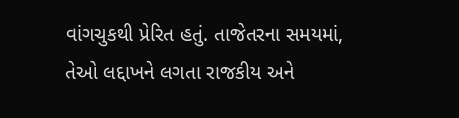વાંગચુકથી પ્રેરિત હતું. તાજેતરના સમયમાં, તેઓ લદ્દાખને લગતા રાજકીય અને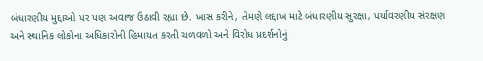બંધારણીય મુદ્દાઓ પર પણ અવાજ ઉઠાવી રહ્યા છે. ખાસ કરીને, તેમણે લદ્દાખ માટે બંધારણીય સુરક્ષા, પર્યાવરણીય સંરક્ષણ અને સ્થાનિક લોકોના અધિકારોની હિમાયત કરતી ચળવળો અને વિરોધ પ્રદર્શનોનું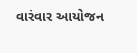વારંવાર આયોજન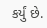કર્યું છે.